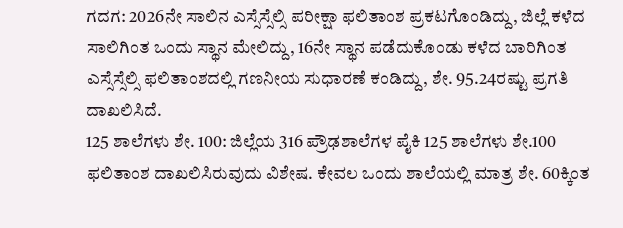ಗದಗ: 2026ನೇ ಸಾಲಿನ ಎಸ್ಸೆಸ್ಸೆಲ್ಸಿ ಪರೀಕ್ಷಾ ಫಲಿತಾಂಶ ಪ್ರಕಟಗೊಂಡಿದ್ದು, ಜಿಲ್ಲೆ ಕಳೆದ ಸಾಲಿಗಿಂತ ಒಂದು ಸ್ಥಾನ ಮೇಲಿದ್ದು, 16ನೇ ಸ್ಥಾನ ಪಡೆದುಕೊಂಡು ಕಳೆದ ಬಾರಿಗಿಂತ ಎಸ್ಸೆಸ್ಸೆಲ್ಸಿ ಫಲಿತಾಂಶದಲ್ಲಿ ಗಣನೀಯ ಸುಧಾರಣೆ ಕಂಡಿದ್ದು, ಶೇ. 95.24ರಷ್ಟು ಪ್ರಗತಿ ದಾಖಲಿಸಿದೆ.
125 ಶಾಲೆಗಳು ಶೇ. 100: ಜಿಲ್ಲೆಯ 316 ಪ್ರೌಢಶಾಲೆಗಳ ಪೈಕಿ 125 ಶಾಲೆಗಳು ಶೇ.100 ಫಲಿತಾಂಶ ದಾಖಲಿಸಿರುವುದು ವಿಶೇಷ. ಕೇವಲ ಒಂದು ಶಾಲೆಯಲ್ಲಿ ಮಾತ್ರ ಶೇ. 60ಕ್ಕಿಂತ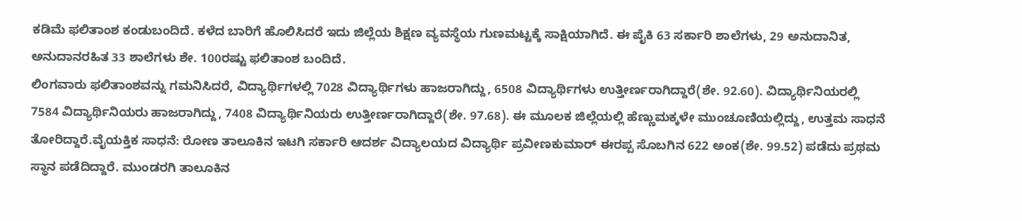ಕಡಿಮೆ ಫಲಿತಾಂಶ ಕಂಡುಬಂದಿದೆ. ಕಳೆದ ಬಾರಿಗೆ ಹೊಲಿಸಿದರೆ ಇದು ಜಿಲ್ಲೆಯ ಶಿಕ್ಷಣ ವ್ಯವಸ್ಥೆಯ ಗುಣಮಟ್ಟಕ್ಕೆ ಸಾಕ್ಷಿಯಾಗಿದೆ. ಈ ಪೈಕಿ 63 ಸರ್ಕಾರಿ ಶಾಲೆಗಳು, 29 ಅನುದಾನಿತ, ಅನುದಾನರಹಿತ 33 ಶಾಲೆಗಳು ಶೇ. 100ರಷ್ಟು ಫಲಿತಾಂಶ ಬಂದಿದೆ.
ಲಿಂಗವಾರು ಫಲಿತಾಂಶವನ್ನು ಗಮನಿಸಿದರೆ, ವಿದ್ಯಾರ್ಥಿಗಳಲ್ಲಿ 7028 ವಿದ್ಯಾರ್ಥಿಗಳು ಹಾಜರಾಗಿದ್ದು, 6508 ವಿದ್ಯಾರ್ಥಿಗಳು ಉತ್ತೀರ್ಣರಾಗಿದ್ದಾರೆ(ಶೇ. 92.60). ವಿದ್ಯಾರ್ಥಿನಿಯರಲ್ಲಿ 7584 ವಿದ್ಯಾರ್ಥಿನಿಯರು ಹಾಜರಾಗಿದ್ದು, 7408 ವಿದ್ಯಾರ್ಥಿನಿಯರು ಉತ್ತೀರ್ಣರಾಗಿದ್ದಾರೆ(ಶೇ. 97.68). ಈ ಮೂಲಕ ಜಿಲ್ಲೆಯಲ್ಲಿ ಹೆಣ್ಣುಮಕ್ಕಳೇ ಮುಂಚೂಣಿಯಲ್ಲಿದ್ದು, ಉತ್ತಮ ಸಾಧನೆ ತೋರಿದ್ದಾರೆ.ವೈಯಕ್ತಿಕ ಸಾಧನೆ: ರೋಣ ತಾಲೂಕಿನ ಇಟಗಿ ಸರ್ಕಾರಿ ಆದರ್ಶ ವಿದ್ಯಾಲಯದ ವಿದ್ಯಾರ್ಥಿ ಪ್ರವೀಣಕುಮಾರ್ ಈರಪ್ಪ ಸೊಬಗಿನ 622 ಅಂಕ(ಶೇ. 99.52) ಪಡೆದು ಪ್ರಥಮ ಸ್ಥಾನ ಪಡೆದಿದ್ದಾರೆ. ಮುಂಡರಗಿ ತಾಲೂಕಿನ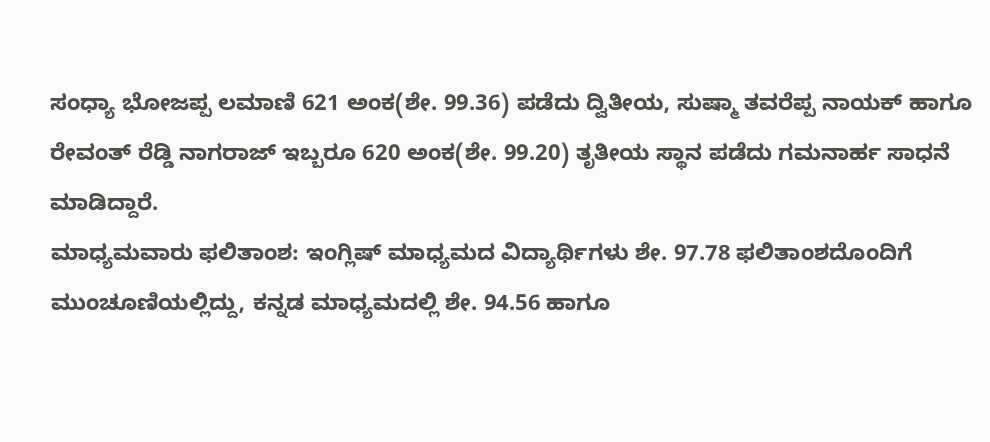ಸಂಧ್ಯಾ ಭೋಜಪ್ಪ ಲಮಾಣಿ 621 ಅಂಕ(ಶೇ. 99.36) ಪಡೆದು ದ್ವಿತೀಯ, ಸುಷ್ಮಾ ತವರೆಪ್ಪ ನಾಯಕ್ ಹಾಗೂ ರೇವಂತ್ ರೆಡ್ಡಿ ನಾಗರಾಜ್ ಇಬ್ಬರೂ 620 ಅಂಕ(ಶೇ. 99.20) ತೃತೀಯ ಸ್ಥಾನ ಪಡೆದು ಗಮನಾರ್ಹ ಸಾಧನೆ ಮಾಡಿದ್ದಾರೆ.
ಮಾಧ್ಯಮವಾರು ಫಲಿತಾಂಶ: ಇಂಗ್ಲಿಷ್ ಮಾಧ್ಯಮದ ವಿದ್ಯಾರ್ಥಿಗಳು ಶೇ. 97.78 ಫಲಿತಾಂಶದೊಂದಿಗೆ ಮುಂಚೂಣಿಯಲ್ಲಿದ್ದು, ಕನ್ನಡ ಮಾಧ್ಯಮದಲ್ಲಿ ಶೇ. 94.56 ಹಾಗೂ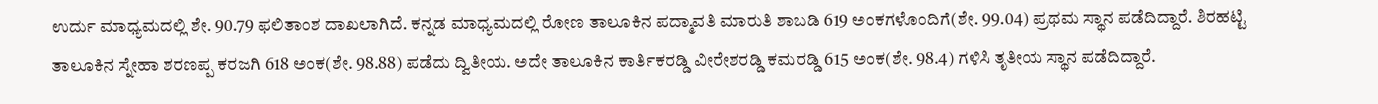ಉರ್ದು ಮಾಧ್ಯಮದಲ್ಲಿ ಶೇ. 90.79 ಫಲಿತಾಂಶ ದಾಖಲಾಗಿದೆ. ಕನ್ನಡ ಮಾಧ್ಯಮದಲ್ಲಿ ರೋಣ ತಾಲೂಕಿನ ಪದ್ಮಾವತಿ ಮಾರುತಿ ಶಾಬಡಿ 619 ಅಂಕಗಳೊಂದಿಗೆ(ಶೇ. 99.04) ಪ್ರಥಮ ಸ್ಥಾನ ಪಡೆದಿದ್ದಾರೆ. ಶಿರಹಟ್ಟಿ ತಾಲೂಕಿನ ಸ್ನೇಹಾ ಶರಣಪ್ಪ ಕರಜಗಿ 618 ಅಂಕ(ಶೇ. 98.88) ಪಡೆದು ದ್ವಿತೀಯ. ಅದೇ ತಾಲೂಕಿನ ಕಾರ್ತಿಕರಡ್ಡಿ ವೀರೇಶರಡ್ಡಿ ಕಮರಡ್ಡಿ 615 ಅಂಕ(ಶೇ. 98.4) ಗಳಿಸಿ ತೃತೀಯ ಸ್ಥಾನ ಪಡೆದಿದ್ದಾರೆ.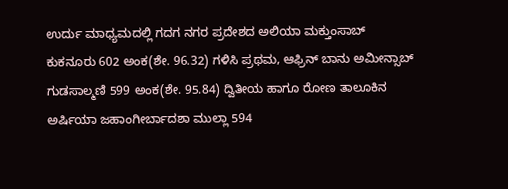ಉರ್ದು ಮಾಧ್ಯಮದಲ್ಲಿ ಗದಗ ನಗರ ಪ್ರದೇಶದ ಅಲಿಯಾ ಮಕ್ತುಂಸಾಬ್ ಕುಕನೂರು 602 ಅಂಕ(ಶೇ. 96.32) ಗಳಿಸಿ ಪ್ರಥಮ, ಆಫ್ರಿನ್ ಬಾನು ಅಮೀನ್ಸಾಬ್ ಗುಡಸಾಲ್ಮಣಿ 599 ಅಂಕ(ಶೇ. 95.84) ದ್ವಿತೀಯ ಹಾಗೂ ರೋಣ ತಾಲೂಕಿನ ಅರ್ಷಿಯಾ ಜಹಾಂಗೀರ್ಬಾದಶಾ ಮುಲ್ಲಾ 594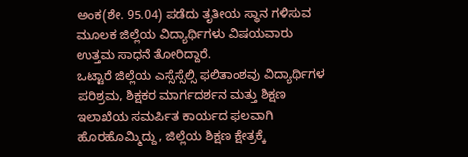ಅಂಕ(ಶೇ. 95.04) ಪಡೆದು ತೃತೀಯ ಸ್ಥಾನ ಗಳಿಸುವ ಮೂಲಕ ಜಿಲ್ಲೆಯ ವಿದ್ಯಾರ್ಥಿಗಳು ವಿಷಯವಾರು ಉತ್ತಮ ಸಾಧನೆ ತೋರಿದ್ದಾರೆ.
ಒಟ್ಟಾರೆ ಜಿಲ್ಲೆಯ ಎಸ್ಸೆಸ್ಸೆಲ್ಸಿ ಫಲಿತಾಂಶವು ವಿದ್ಯಾರ್ಥಿಗಳ ಪರಿಶ್ರಮ, ಶಿಕ್ಷಕರ ಮಾರ್ಗದರ್ಶನ ಮತ್ತು ಶಿಕ್ಷಣ ಇಲಾಖೆಯ ಸಮರ್ಪಿತ ಕಾರ್ಯದ ಫಲವಾಗಿ ಹೊರಹೊಮ್ಮಿದ್ದು, ಜಿಲ್ಲೆಯ ಶಿಕ್ಷಣ ಕ್ಷೇತ್ರಕ್ಕೆ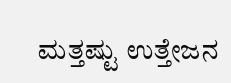ಮತ್ತಷ್ಟು ಉತ್ತೇಜನ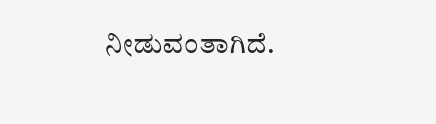ನೀಡುವಂತಾಗಿದೆ.